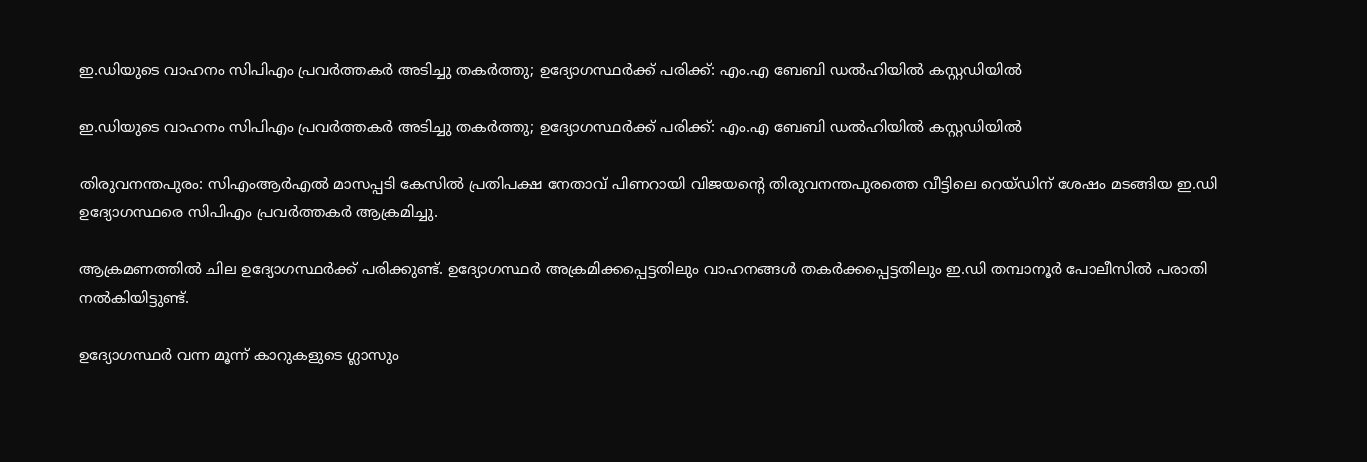ഇ.ഡിയുടെ വാഹനം സിപിഎം പ്രവര്‍ത്തകര്‍ അടിച്ചു തകര്‍ത്തു; ഉദ്യോഗസ്ഥര്‍ക്ക് പരിക്ക്: എം.എ ബേബി ഡല്‍ഹിയില്‍ കസ്റ്റഡിയില്‍

ഇ.ഡിയുടെ വാഹനം സിപിഎം പ്രവര്‍ത്തകര്‍ അടിച്ചു തകര്‍ത്തു; ഉദ്യോഗസ്ഥര്‍ക്ക് പരിക്ക്: എം.എ ബേബി ഡല്‍ഹിയില്‍ കസ്റ്റഡിയില്‍

തിരുവനന്തപുരം: സിഎംആര്‍എല്‍ മാസപ്പടി കേസില്‍ പ്രതിപക്ഷ നേതാവ് പിണറായി വിജയന്റെ തിരുവനന്തപുരത്തെ വീട്ടിലെ റെയ്ഡിന് ശേഷം മടങ്ങിയ ഇ.ഡി ഉദ്യോഗസ്ഥരെ സിപിഎം പ്രവര്‍ത്തകര്‍ ആക്രമിച്ചു.

ആക്രമണത്തില്‍ ചില ഉദ്യോഗസ്ഥര്‍ക്ക് പരിക്കുണ്ട്. ഉദ്യോഗസ്ഥര്‍ അക്രമിക്കപ്പെട്ടതിലും വാഹനങ്ങള്‍ തകര്‍ക്കപ്പെട്ടതിലും ഇ.ഡി തമ്പാനൂര്‍ പോലീസില്‍ പരാതി നല്‍കിയിട്ടുണ്ട്.

ഉദ്യോഗസ്ഥര്‍ വന്ന മൂന്ന് കാറുകളുടെ ഗ്ലാസും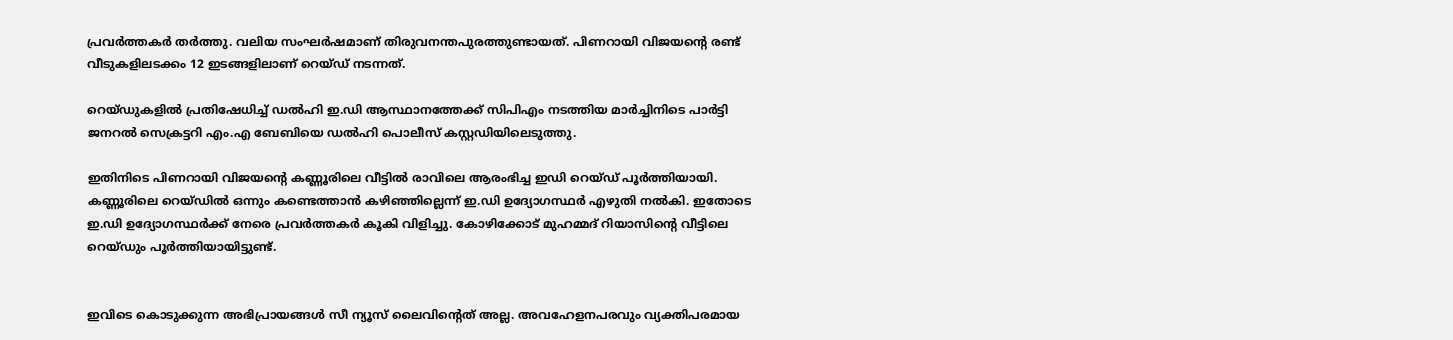പ്രവര്‍ത്തകര്‍ തര്‍ത്തു. വലിയ സംഘര്‍ഷമാണ് തിരുവനന്തപുരത്തുണ്ടായത്. പിണറായി വിജയന്റെ രണ്ട് വീടുകളിലടക്കം 12 ഇടങ്ങളിലാണ് റെയ്ഡ് നടന്നത്.

റെയ്ഡുകളില്‍ പ്രതിഷേധിച്ച് ഡല്‍ഹി ഇ.ഡി ആസ്ഥാനത്തേക്ക് സിപിഎം നടത്തിയ മാര്‍ച്ചിനിടെ പാര്‍ട്ടി ജനറല്‍ സെക്രട്ടറി എം.എ ബേബിയെ ഡല്‍ഹി പൊലീസ് കസ്റ്റഡിയിലെടുത്തു.

ഇതിനിടെ പിണറായി വിജയന്റെ കണ്ണൂരിലെ വീട്ടില്‍ രാവിലെ ആരംഭിച്ച ഇഡി റെയ്ഡ് പൂര്‍ത്തിയായി. കണ്ണൂരിലെ റെയ്ഡില്‍ ഒന്നും കണ്ടെത്താന്‍ കഴിഞ്ഞില്ലെന്ന് ഇ.ഡി ഉദ്യോഗസ്ഥര്‍ എഴുതി നല്‍കി. ഇതോടെ ഇ.ഡി ഉദ്യോഗസ്ഥര്‍ക്ക് നേരെ പ്രവര്‍ത്തകര്‍ കൂകി വിളിച്ചു. കോഴിക്കോട് മുഹമ്മദ് റിയാസിന്റെ വീട്ടിലെ റെയ്ഡും പൂര്‍ത്തിയായിട്ടുണ്ട്.


ഇവിടെ കൊടുക്കുന്ന അഭിപ്രായങ്ങള്‍ സീ ന്യൂസ് ലൈവിന്റെത് അല്ല. അവഹേളനപരവും വ്യക്തിപരമായ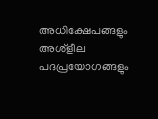അധിക്ഷേപങ്ങളും അശ്‌ളീല പദപ്രയോഗങ്ങളും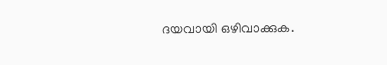ദയവായി ഒഴിവാക്കുക.